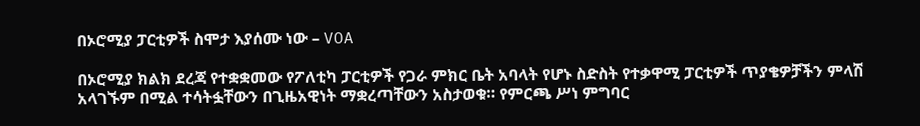በኦሮሚያ ፓርቲዎች ስሞታ እያሰሙ ነው – VOA

በኦሮሚያ ክልክ ደረጃ የተቋቋመው የፖለቲካ ፓርቲዎች የጋራ ምክር ቤት አባላት የሆኑ ስድስት የተቃዋሚ ፓርቲዎች ጥያቄዎቻችን ምላሽ አላገኙም በሚል ተሳትፏቸውን በጊዜአዊነት ማቋረጣቸውን አስታወቁ። የምርጫ ሥነ ምግባር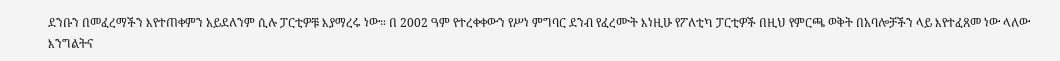ደንቡን በመፈረማችን እየተጠቀምን አይደለንም ሲሉ ፓርቲዎቹ እያማረሩ ነው። በ 2002 ዓም የተረቀቀውን የሥነ ምግባር ደንብ የፈረሙት እነዚሁ የፖለቲካ ፓርቲዎች በዚህ የምርጫ ወቅት በአባሎቻችን ላይ እየተፈጸመ ነው ላለው እንግልትና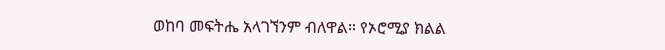ወከባ መፍትሔ አላገኘንም ብለዋል። የኦሮሚያ ክልል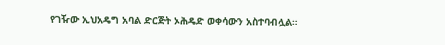የገዥው ኢህአዴግ አባል ድርጅት ኦሕዴድ ወቀሳውን አስተባብሏል።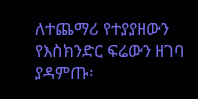ለተጨማሪ የተያያዘውን የእስክንድር ፍሬውን ዘገባ ያዳምጡ፡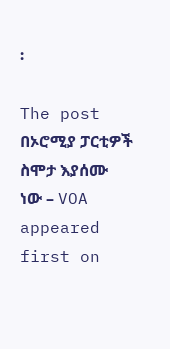፡

The post በኦሮሚያ ፓርቲዎች ስሞታ እያሰሙ ነው – VOA appeared first on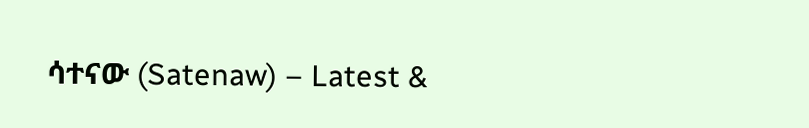ሳተናው (Satenaw) – Latest &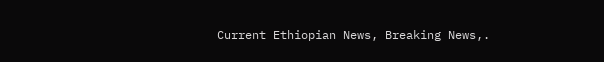Current Ethiopian News, Breaking News,.